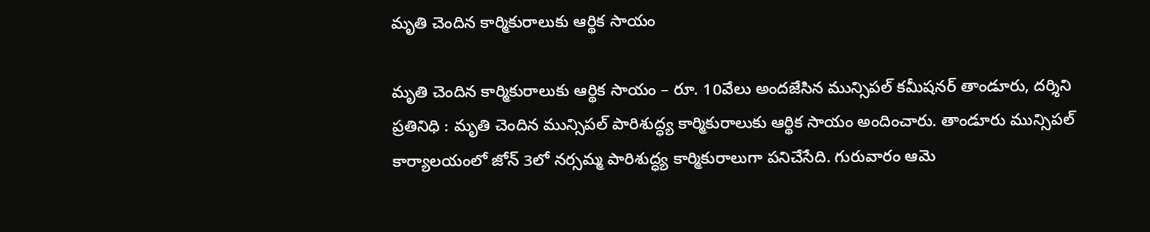మృతి చెందిన కార్మికురాలుకు ఆర్థిక సాయం

మృతి చెందిన కార్మికురాలుకు ఆర్థిక సాయం – రూ. 10వేలు అందజేసిన మున్సిపల్ కమీషనర్ తాండూరు, దర్శిని ప్రతినిధి : మృతి చెందిన మున్సిపల్ పారిశుద్ధ్య కార్మికురాలుకు ఆర్థిక సాయం అందించారు. తాండూరు మున్సిపల్ కార్యాలయంలో జోన్ 3లో నర్సమ్మ పారిశుద్ధ్య కార్మికురాలుగా పనిచేసేది. గురువారం ఆమె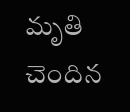మృతి చెందిన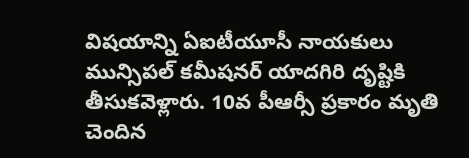విషయాన్ని ఏఐటీయూసీ నాయకులు మున్సిపల్ కమీషనర్ యాదగిరి దృష్టికి తీసుకవెళ్లారు. 10వ పీఆర్సీ ప్రకారం మృతి చెందిన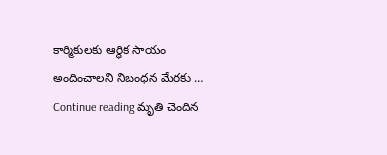కార్మికులకు ఆర్థిక సాయం అందించాలని నిబంధన మేరకు … Continue reading మృతి చెందిన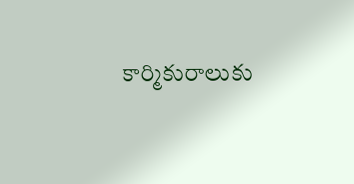కార్మికురాలుకు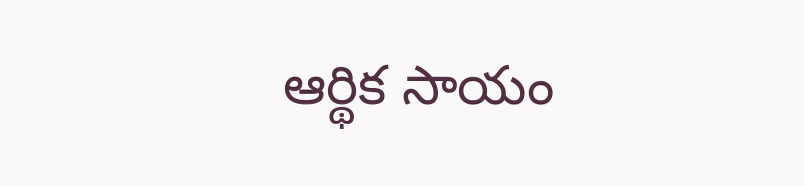ఆర్థిక సాయం